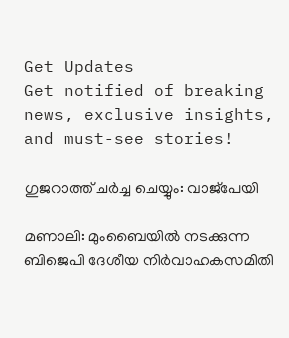Get Updates
Get notified of breaking news, exclusive insights, and must-see stories!

ഗുജറാത്ത് ചര്‍ച്ച ചെയ്യും: വാജ്പേയി

മണാലി: മുംബൈയില്‍ നടക്കുന്ന ബിജെപി ദേശീയ നിര്‍വാഹകസമിതി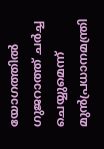യോഗത്തില്‍ ഗുജറാത്ത് ചര്‍ച്ച ചെയ്യുമെന്ന് മുന്‍പ്രധാനമന്ത്രി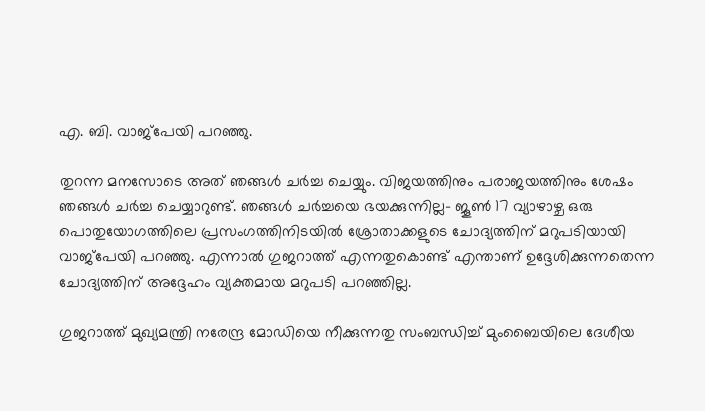എ. ബി. വാജ്പേയി പറഞ്ഞു.

തുറന്ന മനസോടെ അത് ഞങ്ങള്‍ ചര്‍ച്ച ചെയ്യും. വിജയത്തിനും പരാജയത്തിനും ശേഷം ഞങ്ങള്‍ ചര്‍ച്ച ചെയ്യാറുണ്ട്. ഞങ്ങള്‍ ചര്‍ച്ചയെ ഭയക്കുന്നില്ല- ജൂണ്‍ 17 വ്യാഴാഴ്ച ഒരു പൊതുയോഗത്തിലെ പ്രസംഗത്തിനിടയില്‍ ശ്രോതാക്കളുടെ ചോദ്യത്തിന് മറുപടിയായി വാജ്പേയി പറഞ്ഞു. എന്നാല്‍ ഗുജറാത്ത് എന്നതുകൊണ്ട് എന്താണ് ഉദ്ദേശിക്കുന്നതെന്ന ചോദ്യത്തിന് അദ്ദേഹം വ്യക്തമായ മറുപടി പറഞ്ഞില്ല.

ഗുജറാത്ത് മുഖ്യമന്ത്രി നരേന്ദ്ര മോഡിയെ നീക്കുന്നതു സംബന്ധിച്ച് മുംബൈയിലെ ദേശീയ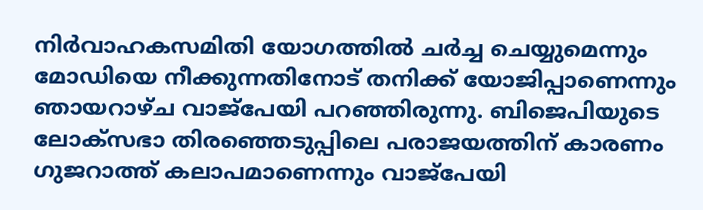നിര്‍വാഹകസമിതി യോഗത്തില്‍ ചര്‍ച്ച ചെയ്യുമെന്നും മോഡിയെ നീക്കുന്നതിനോട് തനിക്ക് യോജിപ്പാണെന്നും ഞായറാഴ്ച വാജ്പേയി പറഞ്ഞിരുന്നു. ബിജെപിയുടെ ലോക്സഭാ തിരഞ്ഞെടുപ്പിലെ പരാജയത്തിന് കാരണം ഗുജറാത്ത് കലാപമാണെന്നും വാജ്പേയി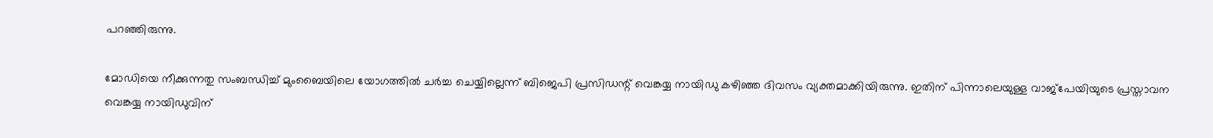പറഞ്ഞിരുന്നു.

മോഡിയെ നീക്കുന്നതു സംബന്ധിച്ച് മുംബൈയിലെ യോഗത്തില്‍ ചര്‍ച്ച ചെയ്യില്ലെന്ന് ബിജെപി പ്രസിഡന്റ് വെങ്കയ്യ നായിഡു കഴിഞ്ഞ ദിവസം വ്യക്തമാക്കിയിരുന്നു. ഇതിന് പിന്നാലെയുള്ള വാജ്പേയിയുടെ പ്രസ്താവന വെങ്കയ്യ നായിഡുവിന്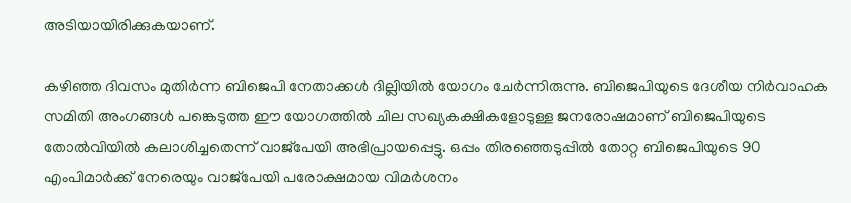അടിയായിരിക്കുകയാണ്.

കഴിഞ്ഞ ദിവസം മുതിര്‍ന്ന ബിജെപി നേതാക്കള്‍ ദില്ലിയില്‍ യോഗം ചേര്‍ന്നിരുന്നു. ബിജെപിയുടെ ദേശീയ നിര്‍വാഹക സമിതി അംഗങ്ങള്‍ പങ്കെടുത്ത ഈ യോഗത്തില്‍ ചില സഖ്യകക്ഷികളോടുള്ള ജനരോഷമാണ് ബിജെപിയുടെ തോല്‍വിയില്‍ കലാശിച്ചതെന്ന് വാജ്പേയി അഭിപ്രായപ്പെട്ടു. ഒപ്പം തിരഞ്ഞെടുപ്പില്‍ തോറ്റ ബിജെപിയുടെ 90 എംപിമാര്‍ക്ക് നേരെയും വാജ്പേയി പരോക്ഷമായ വിമര്‍ശനം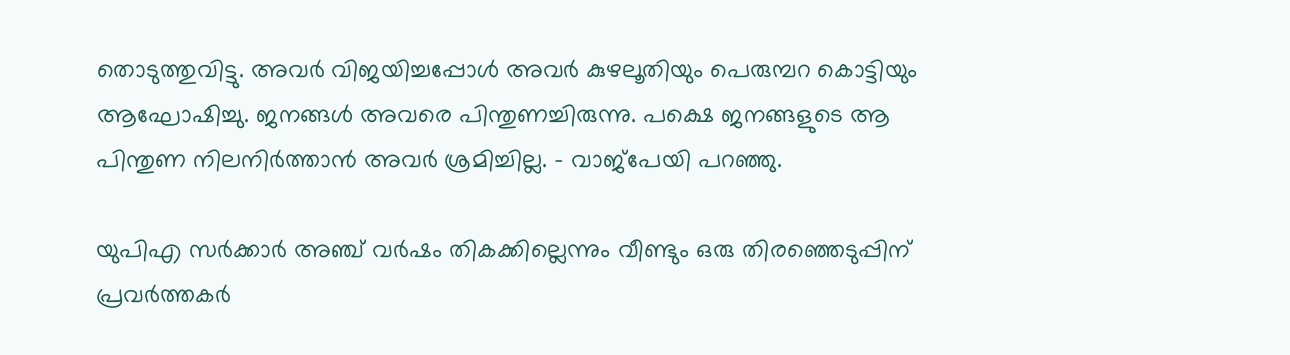തൊടുത്തുവിട്ടു. അവര്‍ വിജയിച്ചപ്പോള്‍ അവര്‍ കുഴലൂതിയും പെരുമ്പറ കൊട്ടിയും ആഘോഷിച്ചു. ജനങ്ങള്‍ അവരെ പിന്തുണച്ചിരുന്നു. പക്ഷെ ജനങ്ങളുടെ ആ പിന്തുണ നിലനിര്‍ത്താന്‍ അവര്‍ ശ്രമിച്ചില്ല. - വാജ്പേയി പറഞ്ഞു.

യുപിഎ സര്‍ക്കാര്‍ അഞ്ച് വര്‍ഷം തികക്കില്ലെന്നും വീണ്ടും ഒരു തിരഞ്ഞെടുപ്പിന് പ്രവര്‍ത്തകര്‍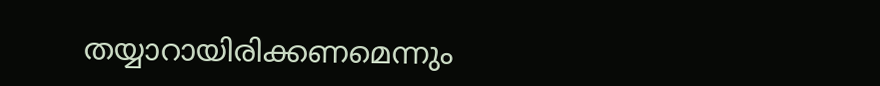തയ്യാറായിരിക്കണമെന്നും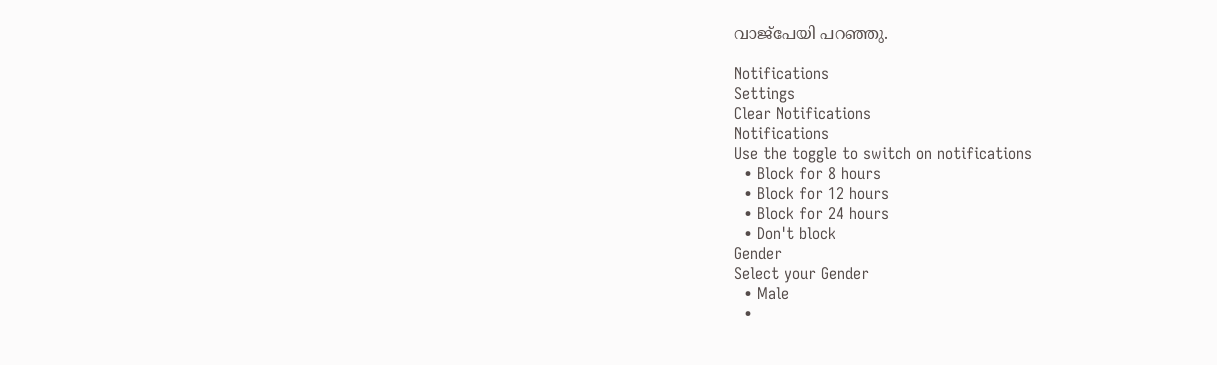വാജ്പേയി പറഞ്ഞു.

Notifications
Settings
Clear Notifications
Notifications
Use the toggle to switch on notifications
  • Block for 8 hours
  • Block for 12 hours
  • Block for 24 hours
  • Don't block
Gender
Select your Gender
  • Male
  •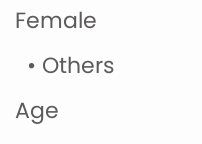Female
  • Others
Age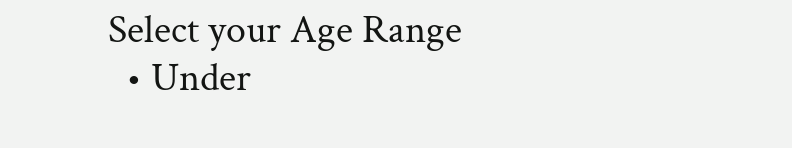Select your Age Range
  • Under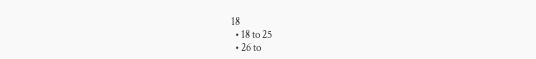18
  • 18 to 25
  • 26 to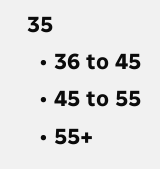35
  • 36 to 45
  • 45 to 55
  • 55+